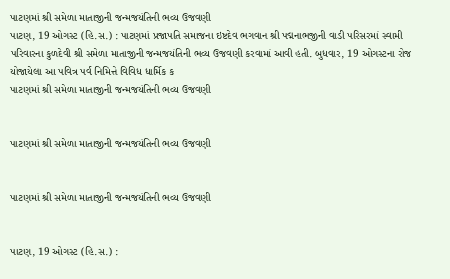પાટણમાં શ્રી સમેળા માતાજીની જન્મજયંતિની ભવ્ય ઉજવણી
પાટણ, 19 ઓગસ્ટ (હિ.સ.) : પાટણમાં પ્રજાપતિ સમાજના ઇષ્ટદેવ ભગવાન શ્રી પદ્મનાભજીની વાડી પરિસરમાં સ્વામી પરિવારના કુળદેવી શ્રી સમેળા માતાજીની જન્મજયંતિની ભવ્ય ઉજવણી કરવામાં આવી હતી. બુધવાર, 19 ઓગસ્ટના રોજ યોજાયેલા આ પવિત્ર પર્વ નિમિત્તે વિવિધ ધાર્મિક ક
પાટણમાં શ્રી સમેળા માતાજીની જન્મજયંતિની ભવ્ય ઉજવણી


પાટણમાં શ્રી સમેળા માતાજીની જન્મજયંતિની ભવ્ય ઉજવણી


પાટણમાં શ્રી સમેળા માતાજીની જન્મજયંતિની ભવ્ય ઉજવણી


પાટણ, 19 ઓગસ્ટ (હિ.સ.) :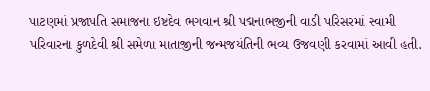પાટણમાં પ્રજાપતિ સમાજના ઇષ્ટદેવ ભગવાન શ્રી પદ્મનાભજીની વાડી પરિસરમાં સ્વામી પરિવારના કુળદેવી શ્રી સમેળા માતાજીની જન્મજયંતિની ભવ્ય ઉજવણી કરવામાં આવી હતી.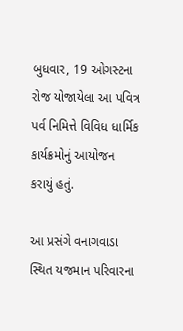બુધવાર, 19 ઓગસ્ટના રોજ યોજાયેલા આ પવિત્ર પર્વ નિમિત્તે વિવિધ ધાર્મિક કાર્યક્રમોનું આયોજન કરાયું હતું.

આ પ્રસંગે વનાગવાડા સ્થિત યજમાન પરિવારના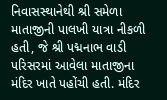નિવાસસ્થાનેથી શ્રી સમેળા માતાજીની પાલખી યાત્રા નીકળી હતી, જે શ્રી પદ્મનાભ વાડી પરિસરમાં આવેલા માતાજીના મંદિર ખાતે પહોંચી હતી. મંદિર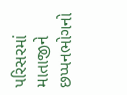પરિસરમાં માતાજીને છપ્પનભોગનો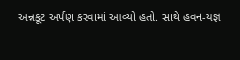અન્નકૂટ અર્પણ કરવામાં આવ્યો હતો. સાથે હવન-યજ્ઞ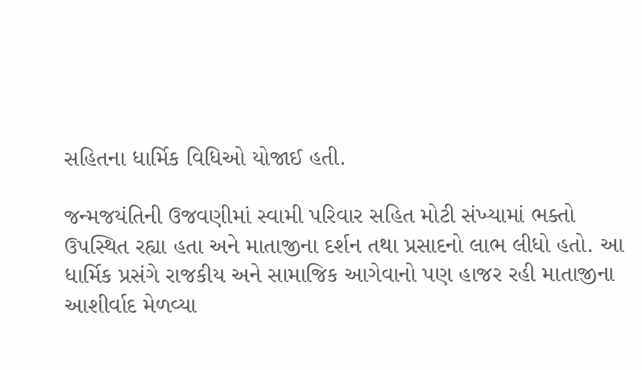સહિતના ધાર્મિક વિધિઓ યોજાઈ હતી.

જન્મજયંતિની ઉજવણીમાં સ્વામી પરિવાર સહિત મોટી સંખ્યામાં ભક્તો ઉપસ્થિત રહ્યા હતા અને માતાજીના દર્શન તથા પ્રસાદનો લાભ લીધો હતો. આ ધાર્મિક પ્રસંગે રાજકીય અને સામાજિક આગેવાનો પણ હાજર રહી માતાજીના આશીર્વાદ મેળવ્યા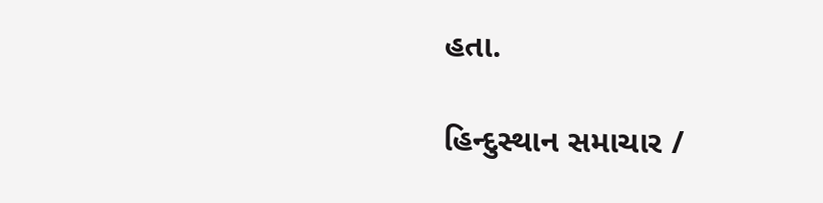હતા.

હિન્દુસ્થાન સમાચાર /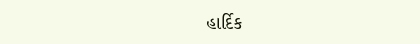હાર્દિક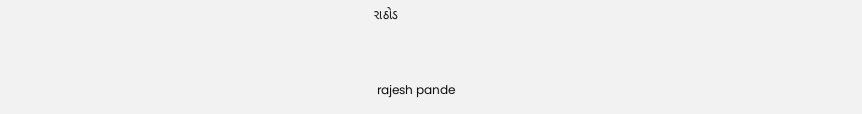રાઠોડ


 rajesh pande